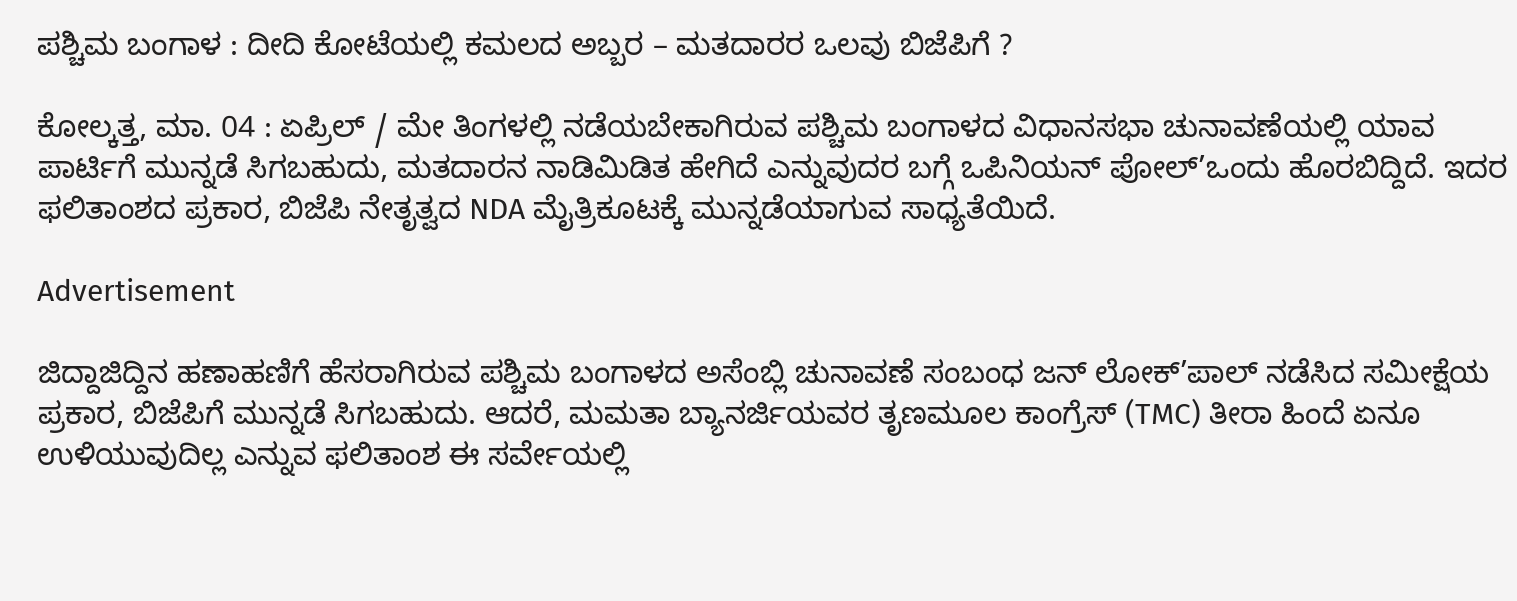ಪಶ್ಚಿಮ ಬಂಗಾಳ : ದೀದಿ ಕೋಟೆಯಲ್ಲಿ ಕಮಲದ ಅಬ್ಬರ – ಮತದಾರರ ಒಲವು ಬಿಜೆಪಿಗೆ ?

ಕೋಲ್ಕತ್ತ, ಮಾ. 04 : ಏಪ್ರಿಲ್ / ಮೇ ತಿಂಗಳಲ್ಲಿ ನಡೆಯಬೇಕಾಗಿರುವ ಪಶ್ಚಿಮ ಬಂಗಾಳದ ವಿಧಾನಸಭಾ ಚುನಾವಣೆಯಲ್ಲಿ ಯಾವ ಪಾರ್ಟಿಗೆ ಮುನ್ನಡೆ ಸಿಗಬಹುದು, ಮತದಾರನ ನಾಡಿಮಿಡಿತ ಹೇಗಿದೆ ಎನ್ನುವುದರ ಬಗ್ಗೆ ಒಪಿನಿಯನ್ ಪೋಲ್’ಒಂದು ಹೊರಬಿದ್ದಿದೆ. ಇದರ ಫಲಿತಾಂಶದ ಪ್ರಕಾರ, ಬಿಜೆಪಿ ನೇತೃತ್ವದ NDA ಮೈತ್ರಿಕೂಟಕ್ಕೆ ಮುನ್ನಡೆಯಾಗುವ ಸಾಧ್ಯತೆಯಿದೆ.

Advertisement

ಜಿದ್ದಾಜಿದ್ದಿನ ಹಣಾಹಣಿಗೆ ಹೆಸರಾಗಿರುವ ಪಶ್ಚಿಮ ಬಂಗಾಳದ ಅಸೆಂಬ್ಲಿ ಚುನಾವಣೆ ಸಂಬಂಧ ಜನ್ ಲೋಕ್’ಪಾಲ್ ನಡೆಸಿದ ಸಮೀಕ್ಷೆಯ ಪ್ರಕಾರ, ಬಿಜೆಪಿಗೆ ಮುನ್ನಡೆ ಸಿಗಬಹುದು. ಆದರೆ, ಮಮತಾ ಬ್ಯಾನರ್ಜಿಯವರ ತೃಣಮೂಲ ಕಾಂಗ್ರೆಸ್ (TMC) ತೀರಾ ಹಿಂದೆ ಏನೂ ಉಳಿಯುವುದಿಲ್ಲ ಎನ್ನುವ ಫಲಿತಾಂಶ ಈ ಸರ್ವೇಯಲ್ಲಿ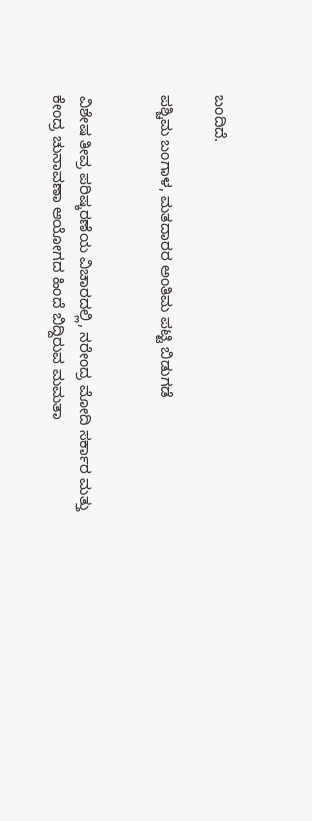ಬಂದಿದೆ.

ಪಶ್ಚಿಮ ಬಂಗಾಳ, ಮತದಾರರ ಅಂತಿಮ ಪಟ್ಟಿ ಬಿಡುಗಡೆ


ವಿಶೇಷ ತೀವ್ರ ಪರಿಷ್ಕರಣೆಯ ವಿಚಾರದಲ್ಲಿ, ನರೇಂದ್ರ ಮೋದಿ ಸರ್ಕಾರ ಮತ್ತು ಕೇಂದ್ರ ಚುನಾವಣಾ ಆಯೋಗದ ಹಿಂದೆ ಬಿದ್ದಿರುವ ಮಮತಾ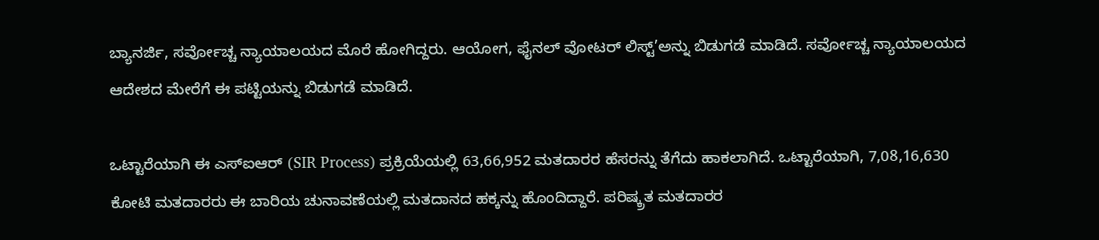ಬ್ಯಾನರ್ಜಿ, ಸರ್ವೋಚ್ಚ ನ್ಯಾಯಾಲಯದ ಮೊರೆ ಹೋಗಿದ್ದರು. ಆಯೋಗ, ಫೈನಲ್ ವೋಟರ್ ಲಿಸ್ಟ್’ಅನ್ನು ಬಿಡುಗಡೆ ಮಾಡಿದೆ. ಸರ್ವೋಚ್ಚ ನ್ಯಾಯಾಲಯದ ಆದೇಶದ ಮೇರೆಗೆ ಈ ಪಟ್ಟಿಯನ್ನು ಬಿಡುಗಡೆ ಮಾಡಿದೆ.

ಒಟ್ಟಾರೆಯಾಗಿ ಈ ಎಸ್ಐಆರ್ (SIR Process) ಪ್ರಕ್ರಿಯೆಯಲ್ಲಿ 63,66,952 ಮತದಾರರ ಹೆಸರನ್ನು ತೆಗೆದು ಹಾಕಲಾಗಿದೆ. ಒಟ್ಟಾರೆಯಾಗಿ, 7,08,16,630 ಕೋಟಿ ಮತದಾರರು ಈ ಬಾರಿಯ ಚುನಾವಣೆಯಲ್ಲಿ ಮತದಾನದ ಹಕ್ಕನ್ನು ಹೊಂದಿದ್ದಾರೆ. ಪರಿಷ್ಕ್ರತ ಮತದಾರರ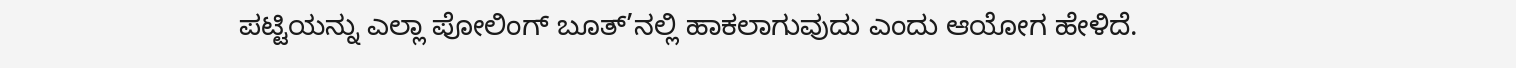ಪಟ್ಟಿಯನ್ನು ಎಲ್ಲಾ ಪೋಲಿಂಗ್ ಬೂತ್’ನಲ್ಲಿ ಹಾಕಲಾಗುವುದು ಎಂದು ಆಯೋಗ ಹೇಳಿದೆ.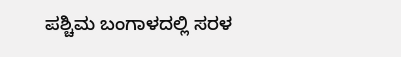ಪಶ್ಚಿಮ ಬಂಗಾಳದಲ್ಲಿ ಸರಳ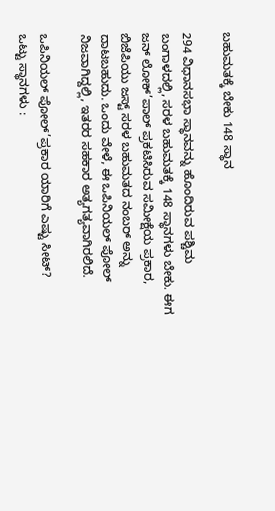ಬಹುಮತಕ್ಕೆ ಬೇಕು 148 ಸ್ಥಾನ

294 ವಿಧಾನಸಭಾ ಸ್ಥಾನವನ್ನು ಹೊಂದಿರುವ ಪಶ್ಚಿಮ ಬಂಗಾಳದಲ್ಲಿ, ಸರಳ ಬಹುಮತಕ್ಕೆ 148 ಸ್ಥಾನಗಳು ಬೇಕು. ಈಗ ಜನ್ ಲೋಕ್’ಪಾಲ್ ಪ್ರಕಟಿಸಿರುವ ಸಮೀಕ್ಷೆಯ ಪ್ರಕಾರ, ಬಿಜೆಪಿಯು ಜಸ್ಟ್ ಸರಳ ಬಹುಮತದ ನಂಬರ್ ಅನ್ನು ದಾಟಬಹುದು. ಒಂದು ವೇಳೆ, ಈ ಒಪಿನಿಯಲ್ ಪೋಲ್ ನಿಜವಾಗಿದ್ದಲ್ಲಿ, ಇತರರ ಸಹಕಾರ ಅತ್ಯಗತ್ಯವಾಗಿರಲಿದೆ.

ಒಪಿನಿಯಲ್ ಪೋಲ್’ಪ್ರಕಾರ ಯಾರಿಗೆ ಎಷ್ಟು ಸೀಟ್?
ಒಟ್ಟು ಸ್ಥಾನಗಳು :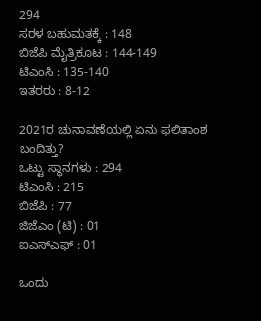294
ಸರಳ ಬಹುಮತಕ್ಕೆ : 148
ಬಿಜೆಪಿ ಮೈತ್ರಿಕೂಟ : 144-149
ಟಿಎಂಸಿ : 135-140
ಇತರರು : 8-12

2021ರ ಚುನಾವಣೆಯಲ್ಲಿ ಏನು ಫಲಿತಾಂಶ ಬಂದಿತ್ತು?
ಒಟ್ಟು ಸ್ಥಾನಗಳು : 294
ಟಿಎಂಸಿ : 215
ಬಿಜೆಪಿ : 77
ಜಿಜೆಎಂ (ಟಿ) : 01
ಐಎಸ್ಎಫ್ : 01

ಒಂದು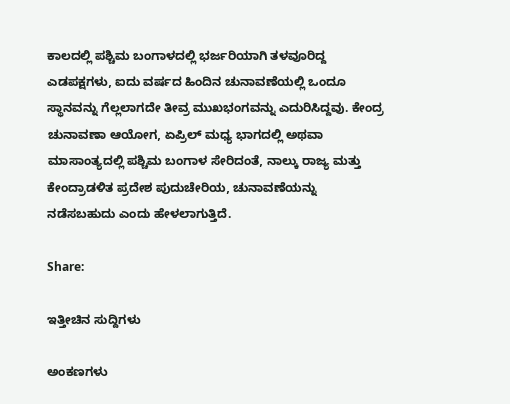ಕಾಲದಲ್ಲಿ ಪಶ್ಚಿಮ ಬಂಗಾಳದಲ್ಲಿ ಭರ್ಜರಿಯಾಗಿ ತಳವೂರಿದ್ದ ಎಡಪಕ್ಷಗಳು, ಐದು ವರ್ಷದ ಹಿಂದಿನ ಚುನಾವಣೆಯಲ್ಲಿ ಒಂದೂ ಸ್ಥಾನವನ್ನು ಗೆಲ್ಲಲಾಗದೇ ತೀವ್ರ ಮುಖಭಂಗವನ್ನು ಎದುರಿಸಿದ್ದವು. ಕೇಂದ್ರ ಚುನಾವಣಾ ಆಯೋಗ, ಏಪ್ರಿಲ್ ಮಧ್ಯ ಭಾಗದಲ್ಲಿ ಅಥವಾ ಮಾಸಾಂತ್ಯದಲ್ಲಿ ಪಶ್ಚಿಮ ಬಂಗಾಳ ಸೇರಿದಂತೆ, ನಾಲ್ಕು ರಾಜ್ಯ ಮತ್ತು ಕೇಂದ್ರಾಡಳಿತ ಪ್ರದೇಶ ಪುದುಚೇರಿಯ, ಚುನಾವಣೆಯನ್ನು ನಡೆಸಬಹುದು ಎಂದು ಹೇಳಲಾಗುತ್ತಿದೆ.

Share:

ಇತ್ತೀಚಿನ ಸುದ್ದಿಗಳು

ಅಂಕಣಗಳು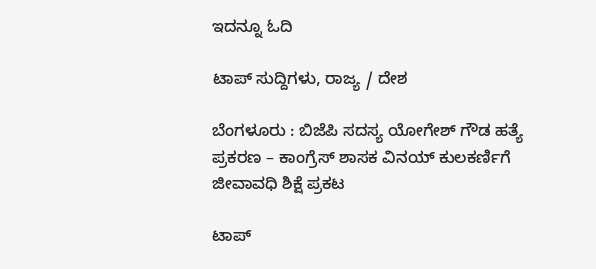ಇದನ್ನೂ ಓದಿ

ಟಾಪ್ ಸುದ್ದಿಗಳು, ರಾಜ್ಯ / ದೇಶ

ಬೆಂಗಳೂರು : ಬಿಜೆಪಿ ಸದಸ್ಯ ಯೋಗೇಶ್ ಗೌಡ ಹತ್ಯೆ ಪ್ರಕರಣ – ಕಾಂಗ್ರೆಸ್ ಶಾಸಕ ವಿನಯ್ ಕುಲಕರ್ಣಿಗೆ ಜೀವಾವಧಿ ಶಿಕ್ಷೆ ಪ್ರಕಟ

ಟಾಪ್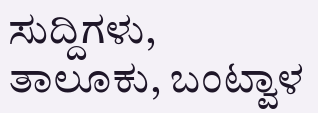ಸುದ್ದಿಗಳು, ತಾಲೂಕು, ಬಂಟ್ವಾಳ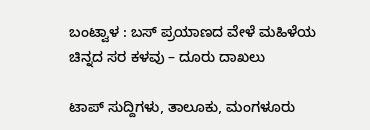ಬಂಟ್ವಾಳ : ಬಸ್ ಪ್ರಯಾಣದ ವೇಳೆ ಮಹಿಳೆಯ ಚಿನ್ನದ ಸರ ಕಳವು – ದೂರು ದಾಖಲು

ಟಾಪ್ ಸುದ್ದಿಗಳು, ತಾಲೂಕು, ಮಂಗಳೂರು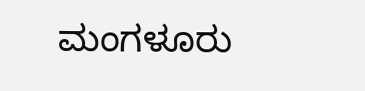ಮಂಗಳೂರು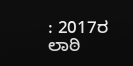: 2017ರ ಲಾಠಿ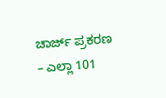ಚಾರ್ಜ್ ಪ್ರಕರಣ – ಎಲ್ಲಾ 101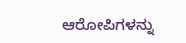ಆರೋಪಿಗಳನ್ನು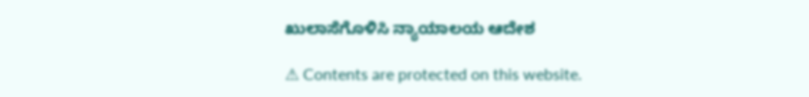ಖುಲಾಸೆಗೊಳಿಸಿ ನ್ಯಾಯಾಲಯ ಆದೇಶ

⚠ Contents are protected on this website.